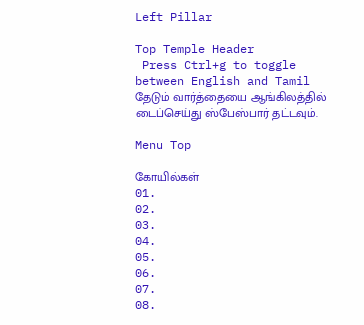Left Pillar

Top Temple Header
 Press Ctrl+g to toggle between English and Tamil
தேடும் வார்த்தையை ஆங்கிலத்தில் டைப்செய்து ஸ்பேஸ்பார் தட்டவும்.

Menu Top

கோயில்கள்
01.
02.
03.
04.
05.
06.
07.
08.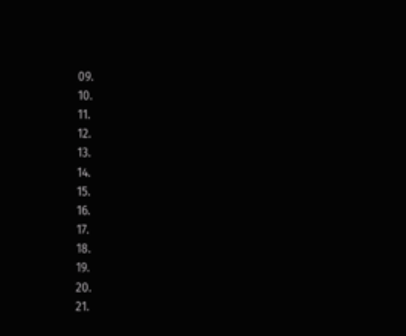09.
10.
11.
12.
13.
14.
15.
16.
17.
18.
19.
20.
21.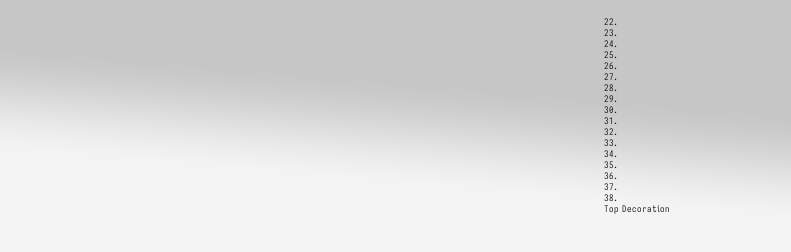22.
23.
24.
25.
26.
27.
28.
29.
30.
31.
32.
33.
34.
35.
36.
37.
38.
Top Decoration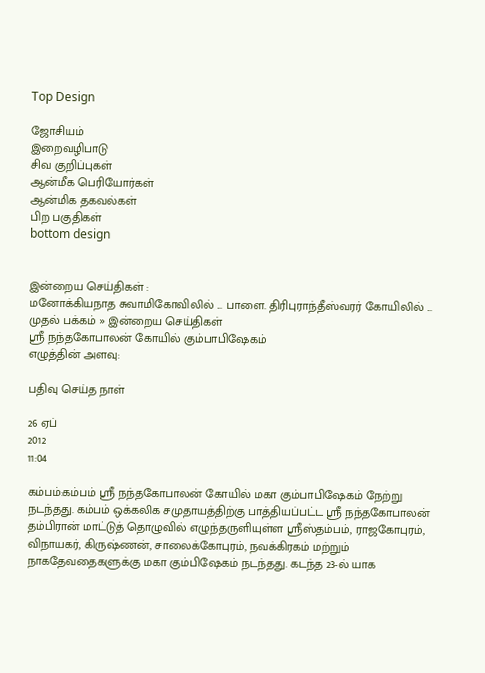Top Design

ஜோசியம்
இறைவழிபாடு
சிவ குறிப்புகள்
ஆன்மீக பெரியோர்கள்
ஆன்மிக தகவல்கள்
பிற பகுதிகள்
bottom design


இன்றைய செய்திகள் :
மனோக்கியநாத சுவாமிகோவிலில் ... பாளை. திரிபுராந்தீஸ்வரர் கோயிலில் ...
முதல் பக்கம் » இன்றைய செய்திகள்
ஸ்ரீ நந்தகோபாலன் கோயில் கும்பாபிஷேகம்
எழுத்தின் அளவு:

பதிவு செய்த நாள்

26 ஏப்
2012
11:04

கம்பம்:கம்பம் ஸ்ரீ நந்தகோபாலன் கோயில் மகா கும்பாபிஷேகம் நேற்று நடந்தது. கம்பம் ஒக்கலிக சமுதாயத்திற்கு பாத்தியப்பட்ட ஸ்ரீ நந்தகோபாலன் தம்பிரான் மாட்டுத் தொழுவில் எழுந்தருளியுள்ள ஸ்ரீஸ்தம்பம், ராஜகோபுரம், விநாயகர், கிருஷ்ணன், சாலைக்கோபுரம், நவக்கிரகம் மற்றும் நாகதேவதைகளுக்கு மகா கும்பிஷேகம் நடந்தது. கடந்த 23-ல் யாக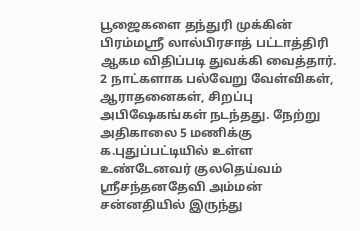பூஜைகளை தந்துரி முக்கின் பிரம்மஸ்ரீ லால்பிரசாத் பட்டாத்திரி ஆகம விதிப்படி துவக்கி வைத்தார். 2 நாட்களாக பல்வேறு வேள்விகள், ஆராதனைகள், சிறப்பு அபிஷேகங்கள் நடந்தது. நேற்று அதிகாலை 5 மணிக்கு க.புதுப்பட்டியில் உள்ள உண்டேனவர் குலதெய்வம் ஸ்ரீசந்தனதேவி அம்மன் சன்னதியில் இருந்து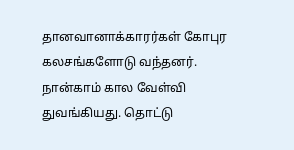தானவானாக்காரர்கள் கோபுர கலசங்களோடு வந்தனர். நான்காம் கால வேள்வி துவங்கியது. தொட்டு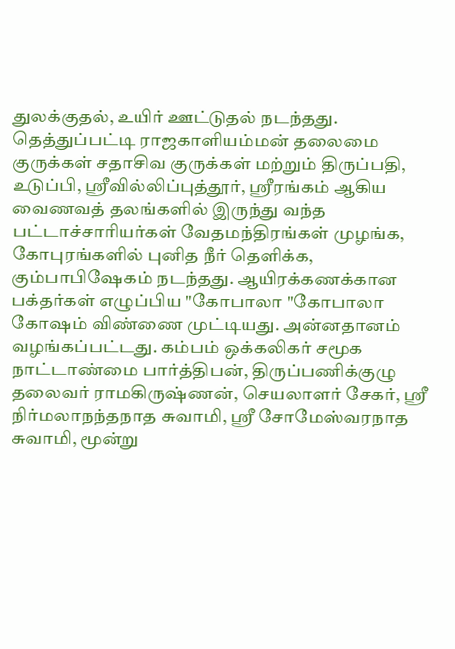துலக்குதல், உயிர் ஊட்டுதல் நடந்தது. தெத்துப்பட்டி ராஜகாளியம்மன் தலைமை குருக்கள் சதாசிவ குருக்கள் மற்றும் திருப்பதி, உடுப்பி, ஸ்ரீவில்லிப்புத்தூர், ஸ்ரீரங்கம் ஆகிய வைணவத் தலங்களில் இருந்து வந்த பட்டாச்சாரியர்கள் வேதமந்திரங்கள் முழங்க, கோபுரங்களில் புனித நீர் தெளிக்க, கும்பாபிஷேகம் நடந்தது. ஆயிரக்கணக்கான பக்தர்கள் எழுப்பிய "கோபாலா "கோபாலா கோஷம் விண்ணை முட்டியது. அன்னதானம் வழங்கப்பட்டது. கம்பம் ஒக்கலிகர் சமூக நாட்டாண்மை பார்த்திபன், திருப்பணிக்குழு தலைவர் ராமகிருஷ்ணன், செயலாளர் சேகர், ஸ்ரீ நிர்மலாநந்தநாத சுவாமி, ஸ்ரீ சோமேஸ்வரநாத சுவாமி, மூன்று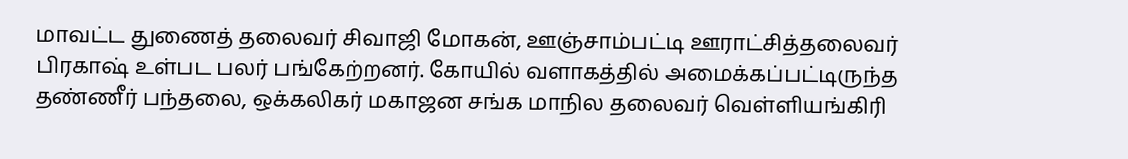மாவட்ட துணைத் தலைவர் சிவாஜி மோகன், ஊஞ்சாம்பட்டி ஊராட்சித்தலைவர் பிரகாஷ் உள்பட பலர் பங்கேற்றனர். கோயில் வளாகத்தில் அமைக்கப்பட்டிருந்த தண்ணீர் பந்தலை, ஒக்கலிகர் மகாஜன சங்க மாநில தலைவர் வெள்ளியங்கிரி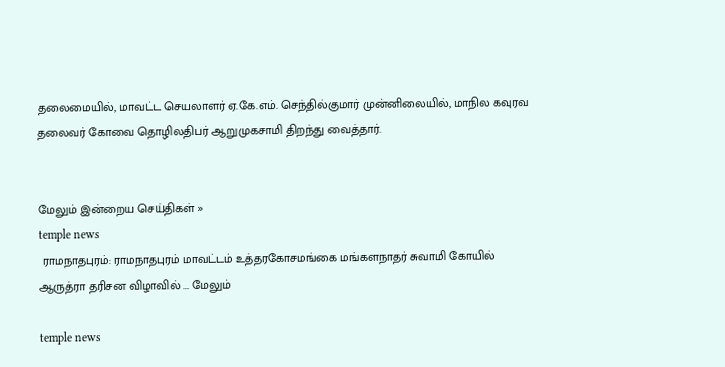தலைமையில், மாவட்ட செயலாளர் ஏ.கே.எம். செந்தில்குமார் முன்னிலையில், மாநில கவுரவ தலைவர் கோவை தொழிலதிபர் ஆறுமுகசாமி திறந்து வைத்தார்.


மேலும் இன்றைய செய்திகள் »
temple news
 ராமநாதபுரம்: ராமநாதபுரம் மாவட்டம் உத்தரகோசமங்கை மங்களநாதர் சுவாமி கோயில் ஆருத்ரா தரிசன விழாவில் ... மேலும்

temple news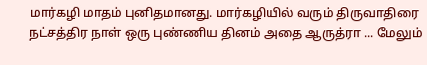மார்கழி மாதம் புனிதமானது. மார்கழியில் வரும் திருவாதிரை நட்சத்திர நாள் ஒரு புண்ணிய தினம் அதை ஆருத்ரா ... மேலும்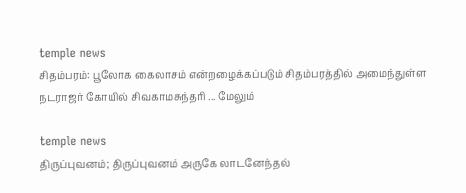temple news
சிதம்பரம்: பூலோக கைலாசம் என்றழைக்கப்படும் சிதம்பரத்தில் அமைந்துள்ள நடராஜர் கோயில் சிவகாமசுந்தரி ... மேலும்

temple news
திருப்புவனம்; திருப்புவனம் அருகே லாடனேந்தல்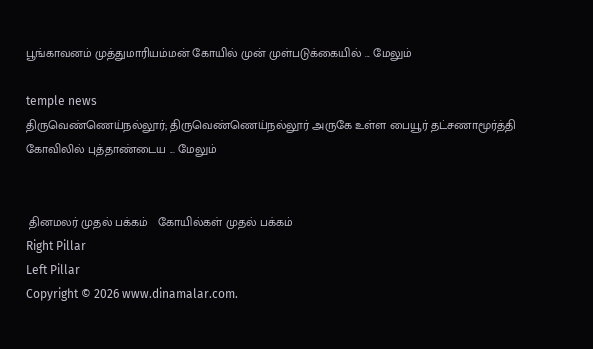பூங்காவனம் முத்துமாரியம்மன் கோயில் முன் முள்படுக்கையில் ... மேலும்

temple news
திருவெண்ணெய்நல்லூர்; திருவெண்ணெய்நல்லூர் அருகே உள்ள பையூர் தட்சணாமூர்த்தி கோவிலில் புத்தாண்டைய ... மேலும்


 தினமலர் முதல் பக்கம்   கோயில்கள் முதல் பக்கம்
Right Pillar
Left Pillar
Copyright © 2026 www.dinamalar.com.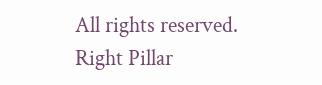All rights reserved.
Right Pillar